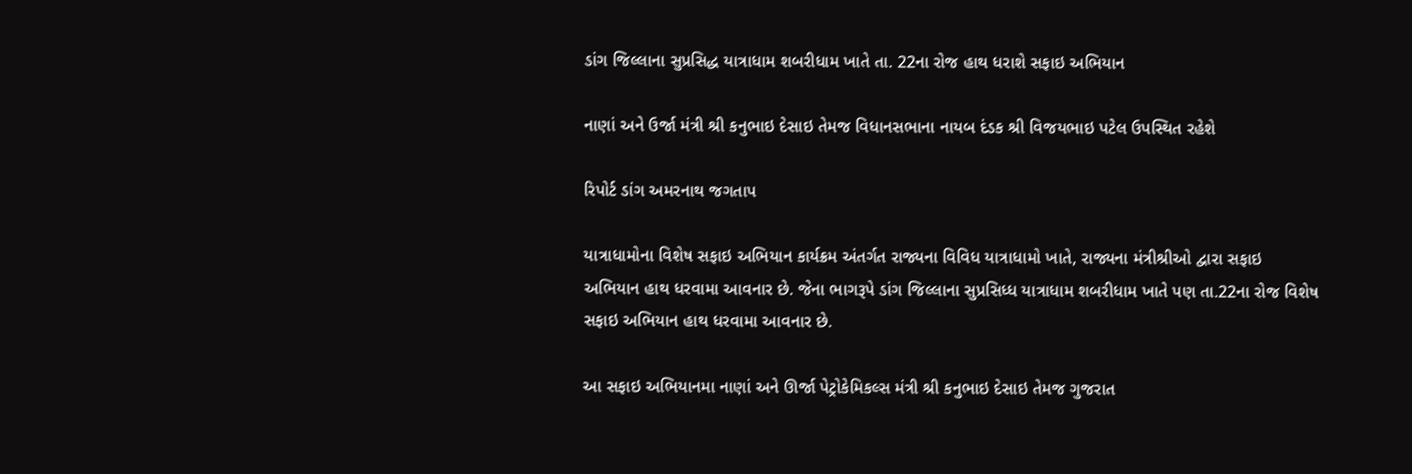ડાંગ જિલ્લાના સુપ્રસિદ્ધ યાત્રાધામ શબરીધામ ખાતે તા. 22ના રોજ હાથ ધરાશે સફાઇ અભિયાન

નાણાં અને ઉર્જા મંત્રી શ્રી કનુભાઇ દેસાઇ તેમજ વિધાનસભાના નાયબ દંડક શ્રી વિજયભાઇ પટેલ ઉપસ્થિત રહેશે

રિપોર્ટ ડાંગ અમરનાથ જગતાપ

યાત્રાધામોના વિશેષ સફાઇ અભિયાન કાર્યક્રમ અંતર્ગત રાજ્યના વિવિધ યાત્રાધામો ખાતે, રાજ્યના મંત્રીશ્રીઓ દ્વારા સફાઇ અભિયાન હાથ ધરવામા આવનાર છે. જેના ભાગરૂપે ડાંગ જિલ્લાના સુપ્રસિધ્ધ યાત્રાધામ શબરીધામ ખાતે પણ તા.22ના રોજ વિશેષ સફાઇ અભિયાન હાથ ધરવામા આવનાર છે.

આ સફાઇ અભિયાનમા નાણાં અને ઊર્જા પેટ્રોકેમિકલ્સ મંત્રી શ્રી કનુભાઇ દેસાઇ તેમજ ગુજરાત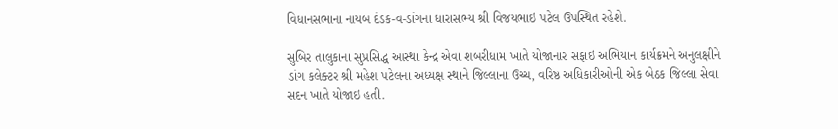વિધાનસભાના નાયબ દંડક-વ-ડાંગના ધારાસભ્ય શ્રી વિજયભાઇ પટેલ ઉપસ્થિત રહેશે.

સુબિર તાલુકાના સુપ્રસિદ્ધ આસ્થા કેન્દ્ર એવા શબરીધામ ખાતે યોજાનાર સફાઇ અભિયાન કાર્યક્રમને અનુલક્ષીને ડાંગ કલેક્ટર શ્રી મહેશ પટેલના અધ્યક્ષ સ્થાને જિલ્લાના ઉચ્ચ, વરિષ્ઠ અધિકારીઓની એક બેઠક જિલ્લા સેવા સદન ખાતે યોજાઇ હતી.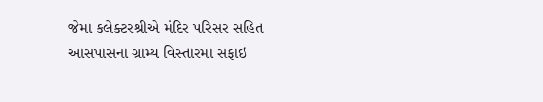જેમા કલેક્ટરશ્રીએ મંદિર પરિસર સહિત આસપાસના ગ્રામ્ય વિસ્તારમા સફાઇ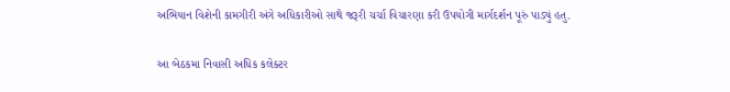અભિયાન વિશેની કામગીરી અંગે અધિકારીઓ સાથે જરૂરી ચર્ચા વિચારણા કરી ઉપયોગી માર્ગદર્શન પૂરું પાડ્યું હતુ.

આ બેઠકમા નિવાસી અધિક કલેક્ટર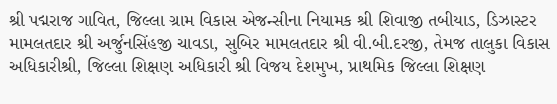શ્રી પદ્મરાજ ગાવિત, જિલ્લા ગ્રામ વિકાસ એજન્સીના નિયામક શ્રી શિવાજી તબીયાડ, ડિઝાસ્ટર મામલતદાર શ્રી અર્જુનસિંહજી ચાવડા, સુબિર મામલતદાર શ્રી વી.બી.દરજી, તેમજ તાલુકા વિકાસ અધિકારીશ્રી, જિલ્લા શિક્ષણ અધિકારી શ્રી વિજય દેશમુખ, પ્રાથમિક જિલ્લા શિક્ષણ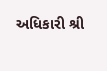અધિકારી શ્રી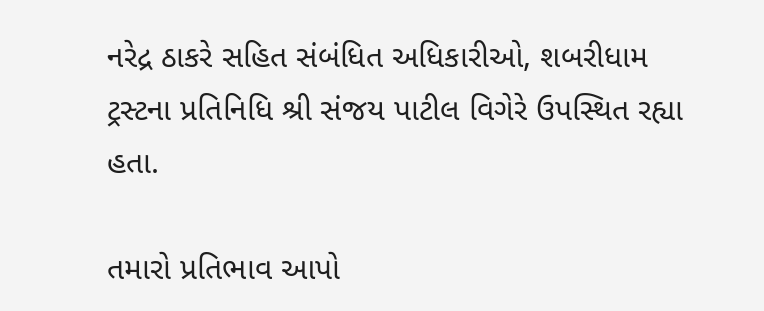નરેદ્ર ઠાકરે સહિત સંબંધિત અધિકારીઓ, શબરીધામ ટ્રસ્ટના પ્રતિનિધિ શ્રી સંજય પાટીલ વિગેરે ઉપસ્થિત રહ્યા હતા.

તમારો પ્રતિભાવ આપો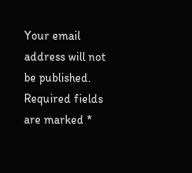Your email address will not be published. Required fields are marked *